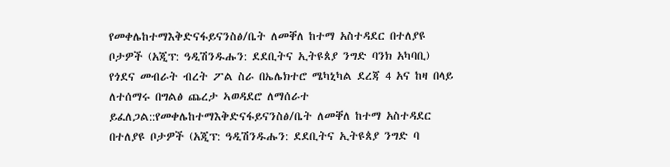የመቀሌከተማእቅድናፋይናንስፅ/ቤት ለመቐለ ከተማ አስተዳደር በተለያዩ ቦታዎች (አጂፕ: ዓዲሽንዱሑን: ደደቢትና ኢትዩጰያ ንግድ ባንክ አካባቢ) የጎደና መብራት ብረት ፖል ስራ በኤሌክተሮ ሜካኒካል ደረጃ 4 አና ከዛ በላይ ለተሰማሩ በግልፅ ጨረታ ኣወዳደሮ ለማሰራተ ይፈለጋል::የመቀሌከተማእቅድናፋይናንስፅ/ቤት ለመቐለ ከተማ አስተዳደር በተለያዩ ቦታዎች (አጂፕ: ዓዲሽንዱሑን: ደደቢትና ኢትዩጰያ ንግድ ባ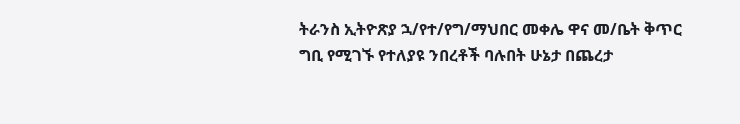ትራንስ ኢትዮጽያ ኋ/የተ/የግ/ማህበር መቀሌ ዋና መ/ቤት ቅጥር ግቢ የሚገኙ የተለያዩ ንበረቶች ባሉበት ሁኔታ በጨረታ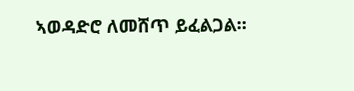ኣወዳድሮ ለመሸጥ ይፈልጋል።